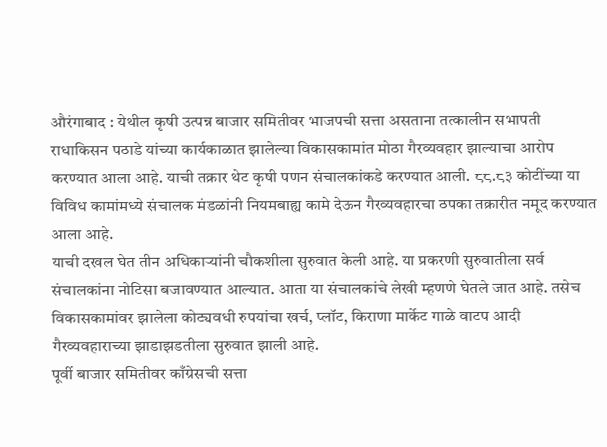औरंगाबाद : येथील कृषी उत्पन्न बाजार समितीवर भाजपची सत्ता असताना तत्कालीन सभापती राधाकिसन पठाडे यांच्या कार्यकाळात झालेल्या विकासकामांत मोठा गैरव्यवहार झाल्याचा आरोप करण्यात आला आहे. याची तक्रार थेट कृषी पणन संचालकांकडे करण्यात आली. ८८.८३ कोटींच्या या विविध कामांमध्ये संचालक मंडळांनी नियमबाह्य कामे देऊन गैरव्यवहारचा ठपका तक्रारीत नमूद करण्यात आला आहे.
याची दखल घेत तीन अधिकाऱ्यांनी चौकशीला सुरुवात केली आहे. या प्रकरणी सुरुवातीला सर्व संचालकांना नोटिसा बजावण्यात आल्यात. आता या संचालकांचे लेखी म्हणणे घेतले जात आहे. तसेच विकासकामांवर झालेला कोट्यवधी रुपयांचा खर्च, प्लॉट, किराणा मार्केट गाळे वाटप आदी गैरव्यवहाराच्या झाडाझडतीला सुरुवात झाली आहे.
पूर्वी बाजार समितीवर काँग्रेसची सत्ता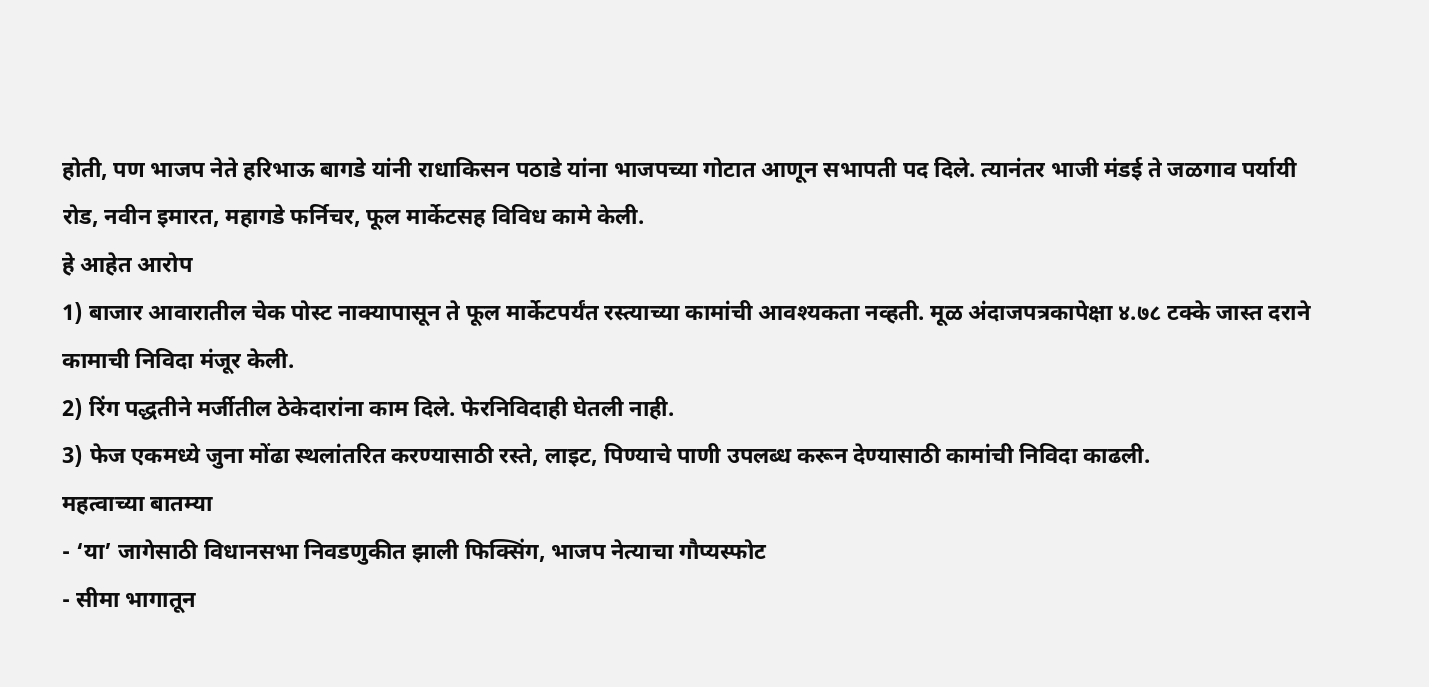होती, पण भाजप नेते हरिभाऊ बागडे यांनी राधाकिसन पठाडे यांना भाजपच्या गोटात आणून सभापती पद दिले. त्यानंतर भाजी मंडई ते जळगाव पर्यायी रोड, नवीन इमारत, महागडे फर्निचर, फूल मार्केटसह विविध कामे केली.
हे आहेत आरोप
1) बाजार आवारातील चेक पोस्ट नाक्यापासून ते फूल मार्केटपर्यंत रस्त्याच्या कामांची आवश्यकता नव्हती. मूळ अंदाजपत्रकापेक्षा ४.७८ टक्के जास्त दराने कामाची निविदा मंजूर केली.
2) रिंग पद्धतीने मर्जीतील ठेकेदारांना काम दिले. फेरनिविदाही घेतली नाही.
3) फेज एकमध्ये जुना मोंढा स्थलांतरित करण्यासाठी रस्ते, लाइट, पिण्याचे पाणी उपलब्ध करून देण्यासाठी कामांची निविदा काढली.
महत्वाच्या बातम्या
- ‘या’ जागेसाठी विधानसभा निवडणुकीत झाली फिक्सिंग, भाजप नेत्याचा गौप्यस्फोट
- सीमा भागातून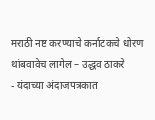मराठी नष्ट करण्याचे कर्नाटकचे धोरण थांबवावेच लागेल – उद्धव ठाकरे
- यंदाच्या अंदाजपत्रकात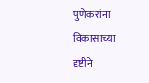पुणेकरांना विकासाच्या दृष्टीने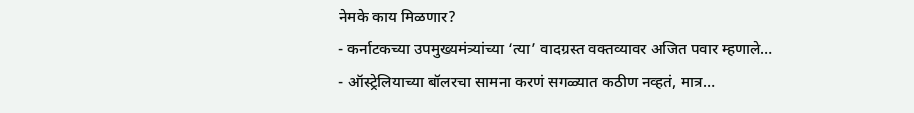नेमके काय मिळणार?
- कर्नाटकच्या उपमुख्यमंत्र्यांच्या ‘त्या’ वादग्रस्त वक्तव्यावर अजित पवार म्हणाले…
- ऑस्ट्रेलियाच्या बॉलरचा सामना करणं सगळ्यात कठीण नव्हतं, मात्र…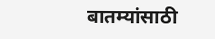बातम्यांसाठी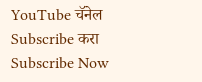YouTube चॅनेल Subscribe करा
Subscribe Now